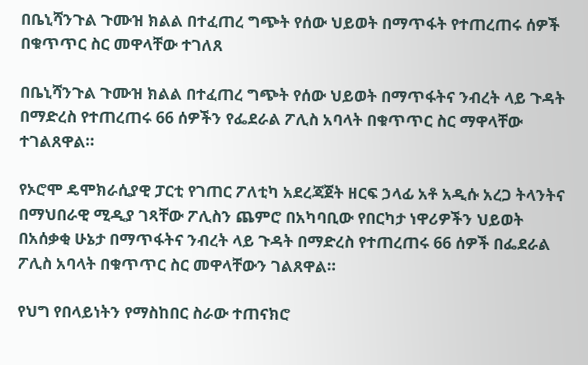በቤኒሻንጉል ጉሙዝ ክልል በተፈጠረ ግጭት የሰው ህይወት በማጥፋት የተጠረጠሩ ሰዎች በቁጥጥር ስር መዋላቸው ተገለጸ

በቤኒሻንጉል ጉሙዝ ክልል በተፈጠረ ግጭት የሰው ህይወት በማጥፋትና ንብረት ላይ ጉዳት በማድረስ የተጠረጠሩ 66 ሰዎችን የፌደራል ፖሊስ አባላት በቁጥጥር ስር ማዋላቸው ተገልጸዋል።

የኦሮሞ ዴሞክራሲያዊ ፓርቲ የገጠር ፖለቲካ አደረጃጀት ዘርፍ ኃላፊ አቶ አዲሱ አረጋ ትላንትና በማህበራዊ ሚዲያ ገጻቸው ፖሊስን ጨምሮ በአካባቢው የበርካታ ነዋሪዎችን ህይወት በአሰቃቂ ሁኔታ በማጥፋትና ንብረት ላይ ጉዳት በማድረስ የተጠረጠሩ 66 ሰዎች በፌደራል ፖሊስ አባላት በቁጥጥር ስር መዋላቸውን ገልጸዋል።

የህግ የበላይነትን የማስከበር ስራው ተጠናክሮ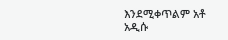እንደሚቀጥልም አቶ አዲሱ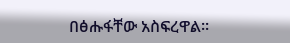በፅሑፋቸው አስፍረዋል፡፡